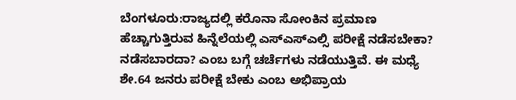ಬೆಂಗಳೂರು:ರಾಜ್ಯದಲ್ಲಿ ಕರೊನಾ ಸೋಂಕಿನ ಪ್ರಮಾಣ ಹೆಚ್ಚಾಗುತ್ತಿರುವ ಹಿನ್ನೆಲೆಯಲ್ಲಿ ಎಸ್ಎಸ್ಎಲ್ಸಿ ಪರೀಕ್ಷೆ ನಡೆಸಬೇಕಾ? ನಡೆಸಬಾರದಾ? ಎಂಬ ಬಗ್ಗೆ ಚರ್ಚೆಗಳು ನಡೆಯುತ್ತಿವೆ. ಈ ಮಧ್ಯೆ ಶೇ.64 ಜನರು ಪರೀಕ್ಷೆ ಬೇಕು ಎಂಬ ಅಭಿಪ್ರಾಯ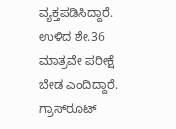ವ್ಯಕ್ತಪಡಿಸಿದ್ದಾರೆ. ಉಳಿದ ಶೇ.36 ಮಾತ್ರವೇ ಪರೀಕ್ಷೆ ಬೇಡ ಎಂದಿದ್ದಾರೆ.
ಗ್ರಾಸ್‌ರೂಟ್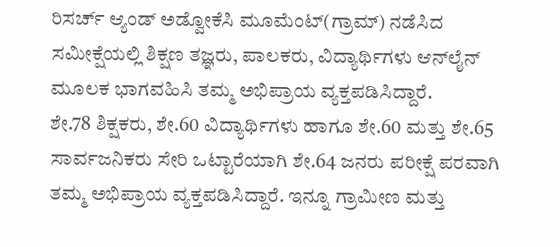ರಿಸರ್ಚ್ ಆ್ಯಂಡ್ ಅಡ್ವೋಕೆಸಿ ಮೂಮೆಂಟ್(ಗ್ರಾಮ್) ನಡೆಸಿದ ಸಮೀಕ್ಷೆಯಲ್ಲಿ ಶಿಕ್ಷಣ ತಜ್ಞರು, ಪಾಲಕರು, ವಿದ್ಯಾರ್ಥಿಗಳು ಆನ್‌ಲೈನ್ ಮೂಲಕ ಭಾಗವಹಿಸಿ ತಮ್ಮ ಅಭಿಪ್ರಾಯ ವ್ಯಕ್ತಪಡಿಸಿದ್ದಾರೆ.
ಶೇ.78 ಶಿಕ್ಷಕರು, ಶೇ.60 ವಿದ್ಯಾರ್ಥಿಗಳು ಹಾಗೂ ಶೇ.60 ಮತ್ತು ಶೇ.65 ಸಾರ್ವಜನಿಕರು ಸೇರಿ ಒಟ್ಟಾರೆಯಾಗಿ ಶೇ.64 ಜನರು ಪರೀಕ್ಷೆ ಪರವಾಗಿ ತಮ್ಮ ಅಭಿಪ್ರಾಯ ವ್ಯಕ್ತಪಡಿಸಿದ್ದಾರೆ. ಇನ್ನೂ ಗ್ರಾಮೀಣ ಮತ್ತು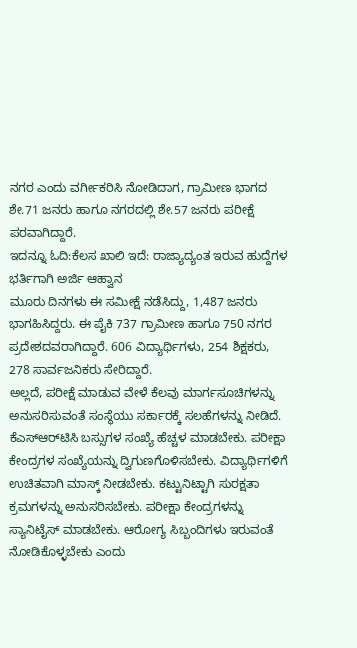ನಗರ ಎಂದು ವರ್ಗೀಕರಿಸಿ ನೋಡಿದಾಗ, ಗ್ರಾಮೀಣ ಭಾಗದ ಶೇ.71 ಜನರು ಹಾಗೂ ನಗರದಲ್ಲಿ ಶೇ.57 ಜನರು ಪರೀಕ್ಷೆ ಪರವಾಗಿದ್ದಾರೆ.
ಇದನ್ನೂ ಓದಿ:ಕೆಲಸ ಖಾಲಿ ಇದೆ: ರಾಜ್ಯಾದ್ಯಂತ ಇರುವ ಹುದ್ದೆಗಳ ಭರ್ತಿಗಾಗಿ ಅರ್ಜಿ ಆಹ್ವಾನ
ಮೂರು ದಿನಗಳು ಈ ಸಮೀಕ್ಷೆ ನಡೆಸಿದ್ದು, 1,487 ಜನರು ಭಾಗಹಿಸಿದ್ದರು. ಈ ಪೈಕಿ 737 ಗ್ರಾಮೀಣ ಹಾಗೂ 750 ನಗರ ಪ್ರದೇಶದವರಾಗಿದ್ದಾರೆ. 606 ವಿದ್ಯಾರ್ಥಿಗಳು, 254 ಶಿಕ್ಷಕರು, 278 ಸಾರ್ವಜನಿಕರು ಸೇರಿದ್ದಾರೆ.
ಅಲ್ಲದೆ, ಪರೀಕ್ಷೆ ಮಾಡುವ ವೇಳೆ ಕೆಲವು ಮಾರ್ಗಸೂಚಿಗಳನ್ನು ಅನುಸರಿಸುವಂತೆ ಸಂಸ್ಥೆಯು ಸರ್ಕಾರಕ್ಕೆ ಸಲಹೆಗಳನ್ನು ನೀಡಿದೆ. ಕೆಎಸ್‌ಆರ್‌ಟಿಸಿ ಬಸ್ಸುಗಳ ಸಂಖ್ಯೆ ಹೆಚ್ಚಳ ಮಾಡಬೇಕು. ಪರೀಕ್ಷಾ ಕೇಂದ್ರಗಳ ಸಂಖ್ಯೆಯನ್ನು ದ್ವಿಗುಣಗೊಳಿಸಬೇಕು. ವಿದ್ಯಾರ್ಥಿಗಳಿಗೆ ಉಚಿತವಾಗಿ ಮಾಸ್ಕ್ ನೀಡಬೇಕು. ಕಟ್ಟುನಿಟ್ಟಾಗಿ ಸುರಕ್ಷತಾ ಕ್ರಮಗಳನ್ನು ಅನುಸರಿಸಬೇಕು. ಪರೀಕ್ಷಾ ಕೇಂದ್ರಗಳನ್ನು ಸ್ಯಾನಿಟೈಸ್ ಮಾಡಬೇಕು. ಆರೋಗ್ಯ ಸಿಬ್ಬಂದಿಗಳು ಇರುವಂತೆ ನೋಡಿಕೊಳ್ಳಬೇಕು ಎಂದು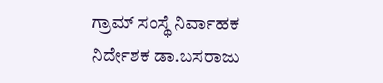ಗ್ರಾಮ್ ಸಂಸ್ಥೆ ನಿರ್ವಾಹಕ ನಿರ್ದೇಶಕ ಡಾ.ಬಸರಾಜು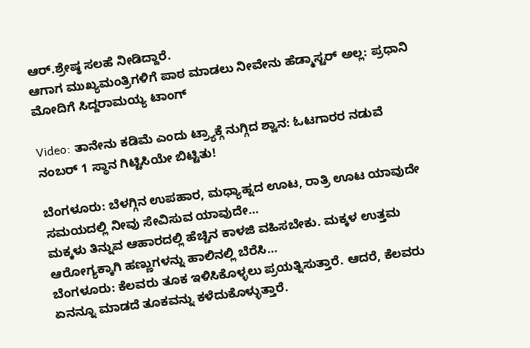ಆರ್.ಶ್ರೇಷ್ಠ ಸಲಹೆ ನೀಡಿದ್ದಾರೆ.
ಆಗಾಗ ಮುಖ್ಯಮಂತ್ರಿಗಳಿಗೆ ಪಾಠ ಮಾಡಲು ನೀವೇನು ಹೆಡ್ಮಾಸ್ಟರ್ ಅಲ್ಲ: ಪ್ರಧಾನಿ ಮೋದಿಗೆ ಸಿದ್ದರಾಮಯ್ಯ ಟಾಂಗ್

Video: ತಾನೇನು ಕಡಿಮೆ ಎಂದು ಟ್ರ್ಯಾಕ್ಗೆ ನುಗ್ಗಿದ ಶ್ವಾನ: ಓಟಗಾರರ ನಡುವೆ ನಂಬರ್ 1 ಸ್ಥಾನ ಗಿಟ್ಟಿಸಿಯೇ ಬಿಟ್ಟಿತು!

ಬೆಂಗಳೂರು: ಬೆಳಗ್ಗಿನ ಉಪಹಾರ, ಮಧ್ಯಾಹ್ನದ ಊಟ, ರಾತ್ರಿ ಊಟ ಯಾವುದೇ ಸಮಯದಲ್ಲಿ ನೀವು ಸೇವಿಸುವ ಯಾವುದೇ…
ಮಕ್ಕಳು ತಿನ್ನುವ ಆಹಾರದಲ್ಲಿ ಹೆಚ್ಚಿನ ಕಾಳಜಿ ವಹಿಸಬೇಕು. ಮಕ್ಕಳ ಉತ್ತಮ ಆರೋಗ್ಯಕ್ಕಾಗಿ ಹಣ್ಣುಗಳನ್ನು ಹಾಲಿನಲ್ಲಿ ಬೆರೆಸಿ…
ಬೆಂಗಳೂರು: ಕೆಲವರು ತೂಕ ಇಳಿಸಿಕೊಳ್ಳಲು ಪ್ರಯತ್ನಿಸುತ್ತಾರೆ. ಆದರೆ, ಕೆಲವರು ಏನನ್ನೂ ಮಾಡದೆ ತೂಕವನ್ನು ಕಳೆದುಕೊಳ್ಳುತ್ತಾರೆ.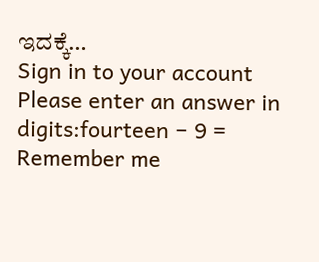ಇದಕ್ಕೆ…
Sign in to your account
Please enter an answer in digits:fourteen − 9 =
Remember me